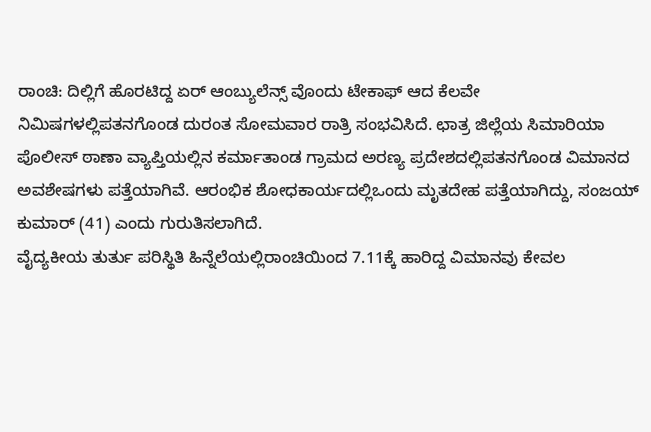ರಾಂಚಿ: ದಿಲ್ಲಿಗೆ ಹೊರಟಿದ್ದ ಏರ್ ಆಂಬ್ಯುಲೆನ್ಸ್ ವೊಂದು ಟೇಕಾಫ್ ಆದ ಕೆಲವೇ ನಿಮಿಷಗಳಲ್ಲಿಪತನಗೊಂಡ ದುರಂತ ಸೋಮವಾರ ರಾತ್ರಿ ಸಂಭವಿಸಿದೆ. ಛಾತ್ರ ಜಿಲ್ಲೆಯ ಸಿಮಾರಿಯಾ ಪೊಲೀಸ್ ಠಾಣಾ ವ್ಯಾಪ್ತಿಯಲ್ಲಿನ ಕರ್ಮಾತಾಂಡ ಗ್ರಾಮದ ಅರಣ್ಯ ಪ್ರದೇಶದಲ್ಲಿಪತನಗೊಂಡ ವಿಮಾನದ ಅವಶೇಷಗಳು ಪತ್ತೆಯಾಗಿವೆ. ಆರಂಭಿಕ ಶೋಧಕಾರ್ಯದಲ್ಲಿಒಂದು ಮೃತದೇಹ ಪತ್ತೆಯಾಗಿದ್ದು, ಸಂಜಯ್ ಕುಮಾರ್ (41) ಎಂದು ಗುರುತಿಸಲಾಗಿದೆ.
ವೈದ್ಯಕೀಯ ತುರ್ತು ಪರಿಸ್ಥಿತಿ ಹಿನ್ನೆಲೆಯಲ್ಲಿರಾಂಚಿಯಿಂದ 7.11ಕ್ಕೆ ಹಾರಿದ್ದ ವಿಮಾನವು ಕೇವಲ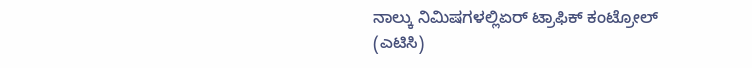ನಾಲ್ಕು ನಿಮಿಷಗಳಲ್ಲಿಏರ್ ಟ್ರಾಫಿಕ್ ಕಂಟ್ರೋಲ್ (ಎಟಿಸಿ)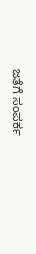ಜತೆಗೆ ಸಂಪರ್ಕ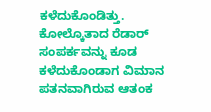ಕಳೆದುಕೊಂಡಿತ್ತು. ಕೋಲ್ಕೊತಾದ ರೆಡಾರ್ ಸಂಪರ್ಕವನ್ನು ಕೂಡ ಕಳೆದುಕೊಂಡಾಗ ವಿಮಾನ ಪತನವಾಗಿರುವ ಆತಂಕ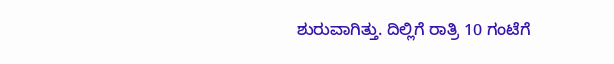ಶುರುವಾಗಿತ್ತು. ದಿಲ್ಲಿಗೆ ರಾತ್ರಿ 10 ಗಂಟೆಗೆ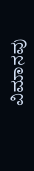ವಿಮಾನವು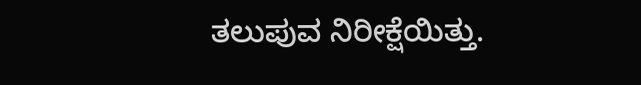ತಲುಪುವ ನಿರೀಕ್ಷೆಯಿತ್ತು.